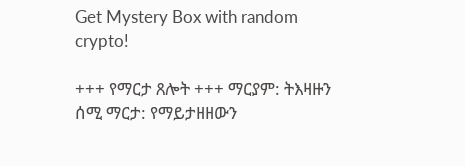Get Mystery Box with random crypto!

+++ የማርታ ጸሎት +++ ማርያም: ትእዛዙን ሰሚ ማርታ: የማይታዘዘውን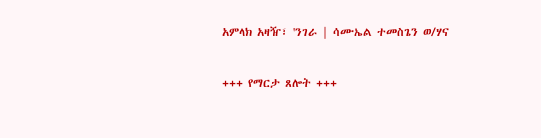አምላክ አዛዥ፣ 'ንገራ | ሳሙኤል ተመስጌን ወ/ሃና

+++ የማርታ ጸሎት +++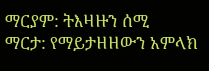ማርያም: ትእዛዙን ሰሚ
ማርታ: የማይታዘዘውን አምላክ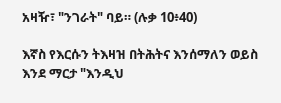አዛዥ፣ "ንገራት" ባይ። (ሉቃ 10፥40)

እኛስ የእርሱን ትእዛዝ በትሕትና እንሰማለን ወይስ እንደ ማርታ "እንዲህ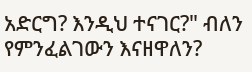አድርግ? እንዲህ ተናገር?" ብለን የምንፈልገውን እናዘዋለን?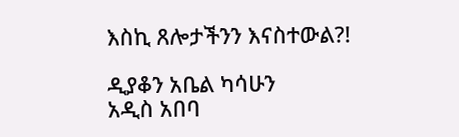እስኪ ጸሎታችንን እናስተውል?!

ዲያቆን አቤል ካሳሁን
አዲስ አበባ